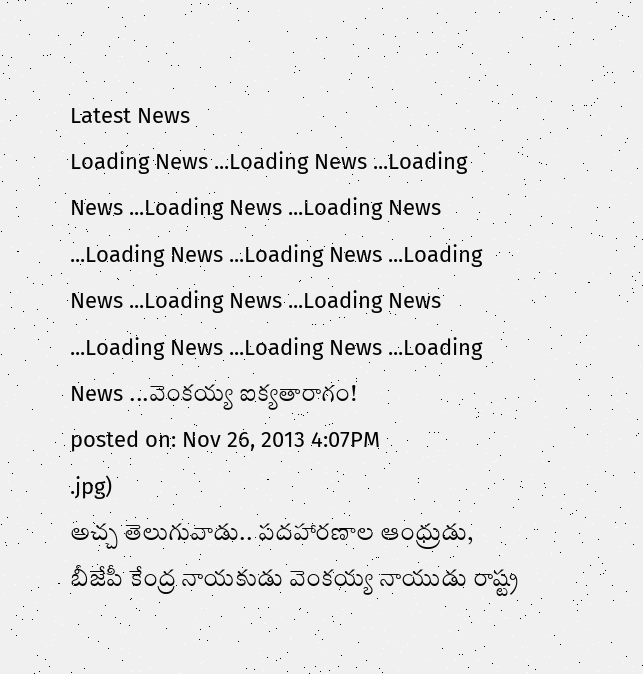Latest News
Loading News ...Loading News ...Loading News ...Loading News ...Loading News ...Loading News ...Loading News ...Loading News ...Loading News ...Loading News ...Loading News ...Loading News ...Loading News ...వెంకయ్య ఐక్యతారాగం!
posted on: Nov 26, 2013 4:07PM
.jpg)
అచ్చ తెలుగువాడు.. పదహారణాల ఆంధ్రుడు, బీజేపీ కేంద్ర నాయకుడు వెంకయ్య నాయుడు రాష్ట్ర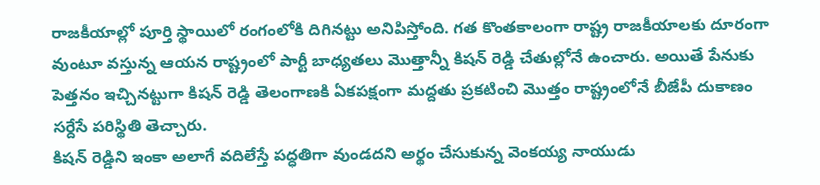రాజకీయాల్లో పూర్తి స్థాయిలో రంగంలోకి దిగినట్టు అనిపిస్తోంది. గత కొంతకాలంగా రాష్ట్ర రాజకీయాలకు దూరంగా వుంటూ వస్తున్న ఆయన రాష్ట్రంలో పార్టీ బాధ్యతలు మొత్తాన్నీ కిషన్ రెడ్డి చేతుల్లోనే ఉంచారు. అయితే పేనుకు పెత్తనం ఇచ్చినట్టుగా కిషన్ రెడ్డి తెలంగాణకి ఏకపక్షంగా మద్దతు ప్రకటించి మొత్తం రాష్ట్రంలోనే బీజేపీ దుకాణం సర్దేసే పరిస్థితి తెచ్చారు.
కిషన్ రెడ్డిని ఇంకా అలాగే వదిలేస్తే పద్ధతిగా వుండదని అర్థం చేసుకున్న వెంకయ్య నాయుడు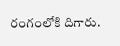రంగంలోకి దిగారు.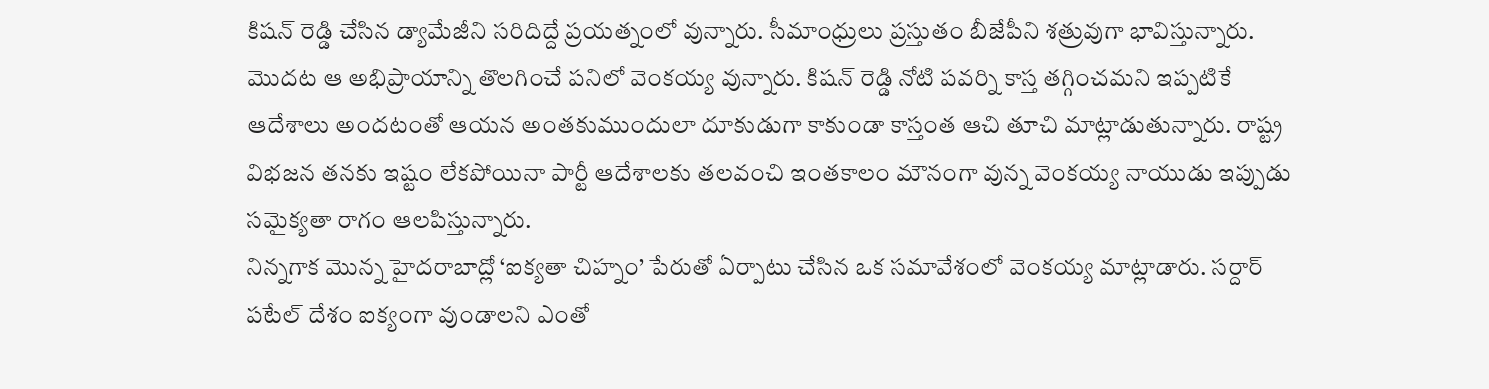కిషన్ రెడ్డి చేసిన డ్యామేజీని సరిదిద్దే ప్రయత్నంలో వున్నారు. సీమాంధ్రులు ప్రస్తుతం బీజేపీని శత్రువుగా భావిస్తున్నారు. మొదట ఆ అభిప్రాయాన్ని తొలగించే పనిలో వెంకయ్య వున్నారు. కిషన్ రెడ్డి నోటి పవర్ని కాస్త తగ్గించమని ఇప్పటికే ఆదేశాలు అందటంతో ఆయన అంతకుముందులా దూకుడుగా కాకుండా కాస్తంత ఆచి తూచి మాట్లాడుతున్నారు. రాష్ట్ర విభజన తనకు ఇష్టం లేకపోయినా పార్టీ ఆదేశాలకు తలవంచి ఇంతకాలం మౌనంగా వున్న వెంకయ్య నాయుడు ఇప్పుడు సమైక్యతా రాగం ఆలపిస్తున్నారు.
నిన్నగాక మొన్న హైదరాబాద్లో ‘ఐక్యతా చిహ్నం’ పేరుతో ఏర్పాటు చేసిన ఒక సమావేశంలో వెంకయ్య మాట్లాడారు. సర్దార్ పటేల్ దేశం ఐక్యంగా వుండాలని ఎంతో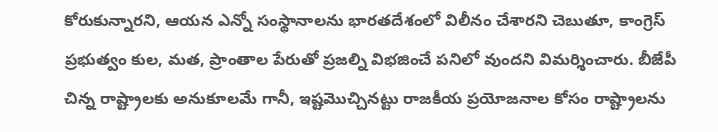కోరుకున్నారని, ఆయన ఎన్నో సంస్థానాలను భారతదేశంలో విలీనం చేశారని చెబుతూ, కాంగ్రెస్ ప్రభుత్వం కుల, మత, ప్రాంతాల పేరుతో ప్రజల్ని విభజించే పనిలో వుందని విమర్శించారు. బీజేపీ చిన్న రాష్ట్రాలకు అనుకూలమే గానీ, ఇష్టమొచ్చినట్టు రాజకీయ ప్రయోజనాల కోసం రాష్ట్రాలను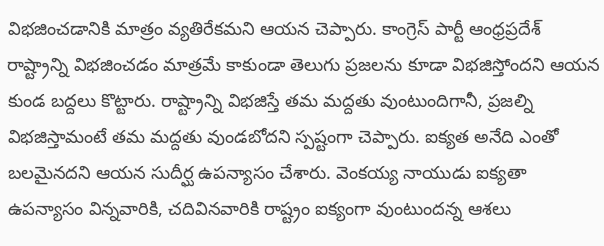విభజించడానికి మాత్రం వ్యతిరేకమని ఆయన చెప్పారు. కాంగ్రెస్ పార్టీ ఆంధ్రప్రదేశ్ రాష్ట్రాన్ని విభజించడం మాత్రమే కాకుండా తెలుగు ప్రజలను కూడా విభజిస్తోందని ఆయన కుండ బద్దలు కొట్టారు. రాష్ట్రాన్ని విభజిస్తే తమ మద్దతు వుంటుందిగానీ, ప్రజల్ని విభజిస్తామంటే తమ మద్దతు వుండబోదని స్పష్టంగా చెప్పారు. ఐక్యత అనేది ఎంతో బలమైనదని ఆయన సుదీర్ఘ ఉపన్యాసం చేశారు. వెంకయ్య నాయుడు ఐక్యతా ఉపన్యాసం విన్నవారికి, చదివినవారికి రాష్ట్రం ఐక్యంగా వుంటుందన్న ఆశలు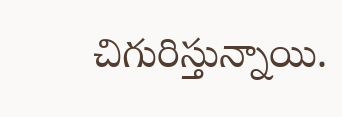చిగురిస్తున్నాయి.